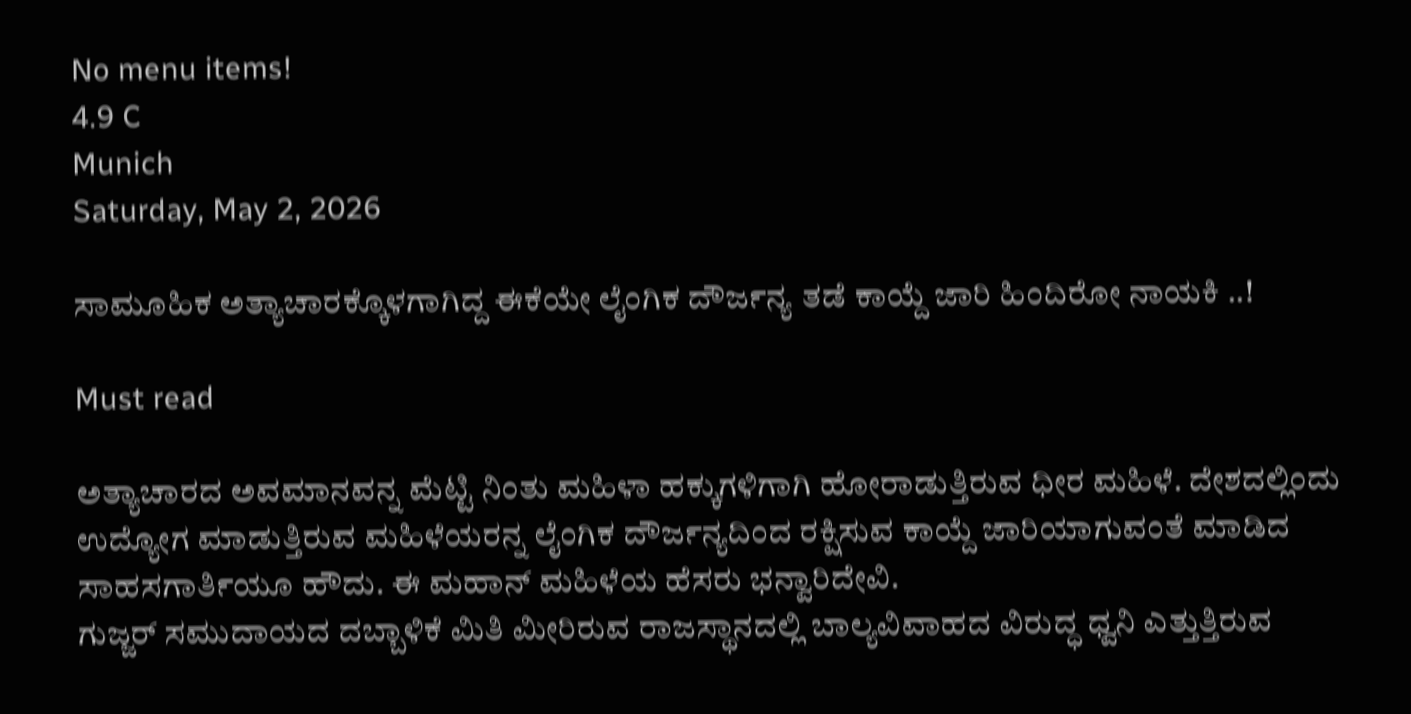No menu items!
4.9 C
Munich
Saturday, May 2, 2026

ಸಾಮೂಹಿಕ ಅತ್ಯಾಚಾರಕ್ಕೊಳಗಾಗಿದ್ದ ಈಕೆಯೇ ಲೈಂಗಿಕ ದೌರ್ಜನ್ಯ ತಡೆ ಕಾಯ್ದೆ ಜಾರಿ ಹಿಂದಿರೋ ನಾಯಕಿ ..!

Must read

ಅತ್ಯಾಚಾರದ ಅವಮಾನವನ್ನ ಮೆಟ್ಟಿ ನಿಂತು ಮಹಿಳಾ ಹಕ್ಕುಗಳಿಗಾಗಿ ಹೋರಾಡುತ್ತಿರುವ ಧೀರ ಮಹಿಳೆ. ದೇಶದಲ್ಲಿಂದು ಉದ್ಯೋಗ ಮಾಡುತ್ತಿರುವ ಮಹಿಳೆಯರನ್ನ ಲೈಂಗಿಕ ದೌರ್ಜನ್ಯದಿಂದ ರಕ್ಷಿಸುವ ಕಾಯ್ದೆ ಜಾರಿಯಾಗುವಂತೆ ಮಾಡಿದ ಸಾಹಸಗಾರ್ತಿಯೂ ಹೌದು. ಈ ಮಹಾನ್ ಮಹಿಳೆಯ ಹೆಸರು ಭನ್ವಾರಿದೇವಿ.
ಗುಜ್ಜರ್ ಸಮುದಾಯದ ದಬ್ಬಾಳಿಕೆ ಮಿತಿ ಮೀರಿರುವ ರಾಜಸ್ಥಾನದಲ್ಲಿ ಬಾಲ್ಯವಿವಾಹದ ವಿರುದ್ಧ ಧ್ವನಿ ಎತ್ತುತ್ತಿರುವ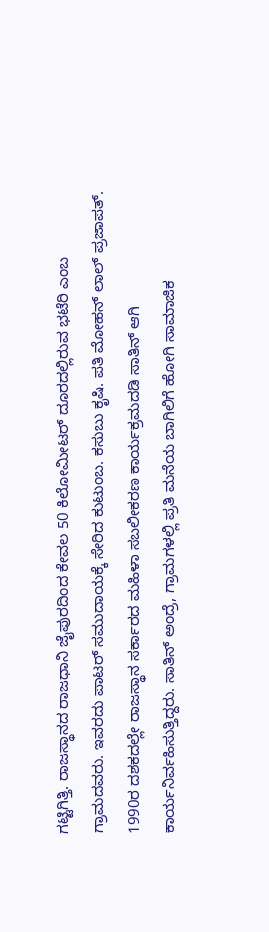ಗಟ್ಟಿಗಿತ್ತಿ. ರಾಜಸ್ಥಾನದ ರಾಜಧಾನಿ ಜೈಪುರದಿಂದ ಕೇವಲ 50 ಕಿಲೋಮೀಟರ್ ದೂರದಲ್ಲಿರುವ ಭಟೆರಿ ಎಂಬ ಗ್ರಾಮದವರು. ಇವರದು ಪಾಟರ್ ಸಮುದಾಯಕ್ಕೆ ಸೇರಿದ ಕುಟುಂಬ. ಕಸುಬು ಕೃಷಿ. ಪತಿ ಮೋಹನ್ ಲಾಲ್ ಪ್ರಜಾಪತ್.
1990ರ ದಶಕದಲ್ಲೇ ರಾಜಸ್ಥಾನ ಸರ್ಕಾರದ ಮಹಿಳಾ ಸಬಲೀಕರಣ ಕಾರ್ಯಕ್ರಮದಡಿ ಸಾತಿನ್ ಆಗಿ ಕಾರ್ಯನಿರ್ವಹಿಸುತ್ತಿದ್ದರು. ಸಾತಿನ್ ಅಂದ್ರೆ, ಗ್ರಾಮಗಳಲ್ಲಿ ಪ್ರತಿ ಮನೆಯ ಬಾಗಿಲಿಗೆ ಹೋಗಿ ಸಾಮಾಜಿಕ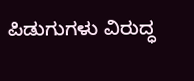ಪಿಡುಗುಗಳು ವಿರುದ್ಧ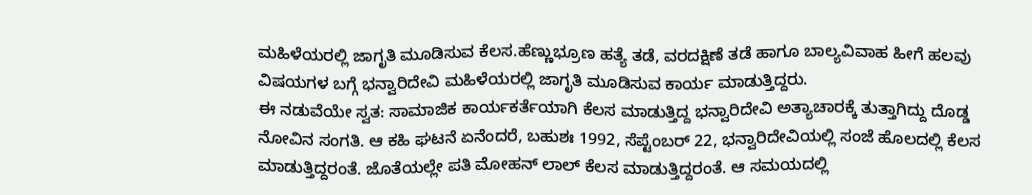ಮಹಿಳೆಯರಲ್ಲಿ ಜಾಗೃತಿ ಮೂಡಿಸುವ ಕೆಲಸ.ಹೆಣ್ಣುಭ್ರೂಣ ಹತ್ಯೆ ತಡೆ, ವರದಕ್ಷಿಣೆ ತಡೆ ಹಾಗೂ ಬಾಲ್ಯವಿವಾಹ ಹೀಗೆ ಹಲವು ವಿಷಯಗಳ ಬಗ್ಗೆ ಭನ್ವಾರಿದೇವಿ ಮಹಿಳೆಯರಲ್ಲಿ ಜಾಗೃತಿ ಮೂಡಿಸುವ ಕಾರ್ಯ ಮಾಡುತ್ತಿದ್ದರು.
ಈ ನಡುವೆಯೇ ಸ್ವತ: ಸಾಮಾಜಿಕ ಕಾರ್ಯಕರ್ತೆಯಾಗಿ ಕೆಲಸ ಮಾಡುತ್ತಿದ್ದ ಭನ್ವಾರಿದೇವಿ ಅತ್ಯಾಚಾರಕ್ಕೆ ತುತ್ತಾಗಿದ್ದು ದೊಡ್ಡ ನೋವಿನ ಸಂಗತಿ. ಆ ಕಹಿ ಘಟನೆ ಏನೆಂದರೆ, ಬಹುಶಃ 1992, ಸೆಪ್ಟೆಂಬರ್ 22, ಭನ್ವಾರಿದೇವಿಯಲ್ಲಿ ಸಂಜೆ ಹೊಲದಲ್ಲಿ ಕೆಲಸ ಮಾಡುತ್ತಿದ್ದರಂತೆ. ಜೊತೆಯಲ್ಲೇ ಪತಿ ಮೋಹನ್ ಲಾಲ್ ಕೆಲಸ ಮಾಡುತ್ತಿದ್ದರಂತೆ. ಆ ಸಮಯದಲ್ಲಿ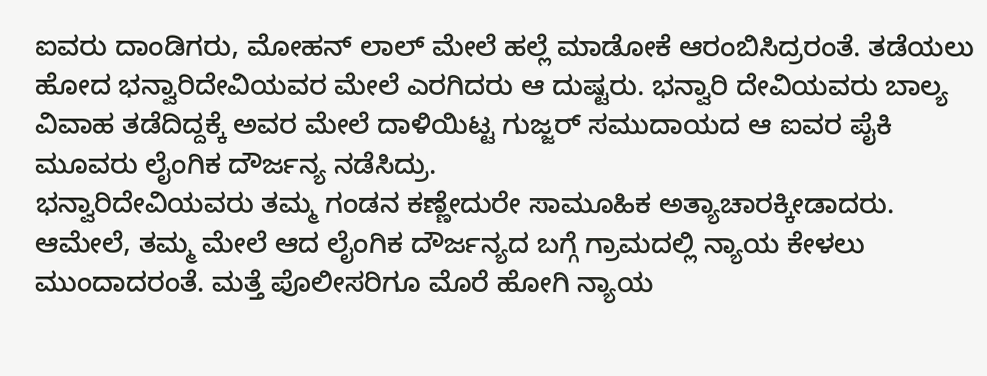ಐವರು ದಾಂಡಿಗರು, ಮೋಹನ್ ಲಾಲ್ ಮೇಲೆ ಹಲ್ಲೆ ಮಾಡೋಕೆ ಆರಂಬಿಸಿದ್ರರಂತೆ. ತಡೆಯಲು ಹೋದ ಭನ್ವಾರಿದೇವಿಯವರ ಮೇಲೆ ಎರಗಿದರು ಆ ದುಷ್ಟರು. ಭನ್ವಾರಿ ದೇವಿಯವರು ಬಾಲ್ಯ ವಿವಾಹ ತಡೆದಿದ್ದಕ್ಕೆ ಅವರ ಮೇಲೆ ದಾಳಿಯಿಟ್ಟ ಗುಜ್ಜರ್ ಸಮುದಾಯದ ಆ ಐವರ ಪೈಕಿ ಮೂವರು ಲೈಂಗಿಕ ದೌರ್ಜನ್ಯ ನಡೆಸಿದ್ರು.
ಭನ್ವಾರಿದೇವಿಯವರು ತಮ್ಮ ಗಂಡನ ಕಣ್ಣೇದುರೇ ಸಾಮೂಹಿಕ ಅತ್ಯಾಚಾರಕ್ಕೀಡಾದರು. ಆಮೇಲೆ, ತಮ್ಮ ಮೇಲೆ ಆದ ಲೈಂಗಿಕ ದೌರ್ಜನ್ಯದ ಬಗ್ಗೆ ಗ್ರಾಮದಲ್ಲಿ ನ್ಯಾಯ ಕೇಳಲು ಮುಂದಾದರಂತೆ. ಮತ್ತೆ ಪೊಲೀಸರಿಗೂ ಮೊರೆ ಹೋಗಿ ನ್ಯಾಯ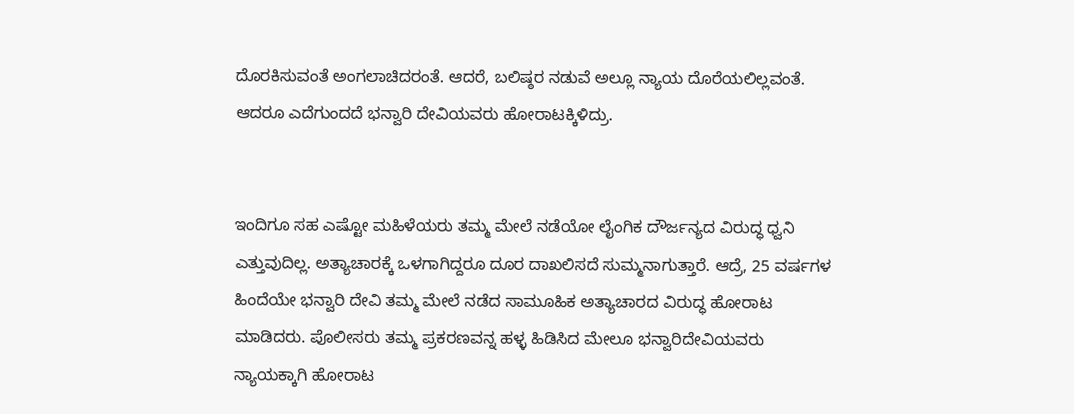ದೊರಕಿಸುವಂತೆ ಅಂಗಲಾಚಿದರಂತೆ. ಆದರೆ, ಬಲಿಷ್ಠರ ನಡುವೆ ಅಲ್ಲೂ ನ್ಯಾಯ ದೊರೆಯಲಿಲ್ಲವಂತೆ. ಆದರೂ ಎದೆಗುಂದದೆ ಭನ್ವಾರಿ ದೇವಿಯವರು ಹೋರಾಟಕ್ಕಿಳಿದ್ರು.


ಇಂದಿಗೂ ಸಹ ಎಷ್ಟೋ ಮಹಿಳೆಯರು ತಮ್ಮ ಮೇಲೆ ನಡೆಯೋ ಲೈಂಗಿಕ ದೌರ್ಜನ್ಯದ ವಿರುದ್ಧ ಧ್ವನಿ ಎತ್ತುವುದಿಲ್ಲ. ಅತ್ಯಾಚಾರಕ್ಕೆ ಒಳಗಾಗಿದ್ದರೂ ದೂರ ದಾಖಲಿಸದೆ ಸುಮ್ಮನಾಗುತ್ತಾರೆ. ಆದ್ರೆ, 25 ವರ್ಷಗಳ ಹಿಂದೆಯೇ ಭನ್ವಾರಿ ದೇವಿ ತಮ್ಮ ಮೇಲೆ ನಡೆದ ಸಾಮೂಹಿಕ ಅತ್ಯಾಚಾರದ ವಿರುದ್ಧ ಹೋರಾಟ ಮಾಡಿದರು. ಪೊಲೀಸರು ತಮ್ಮ ಪ್ರಕರಣವನ್ನ ಹಳ್ಳ ಹಿಡಿಸಿದ ಮೇಲೂ ಭನ್ವಾರಿದೇವಿಯವರು ನ್ಯಾಯಕ್ಕಾಗಿ ಹೋರಾಟ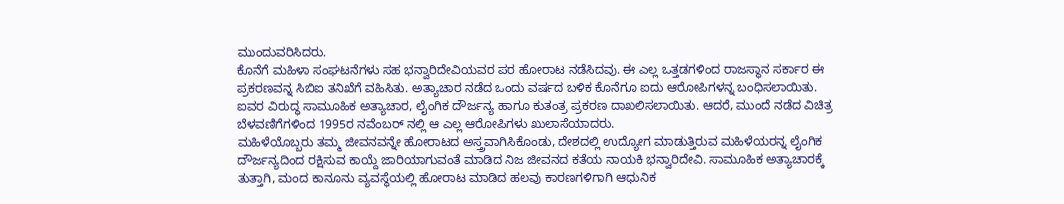ಮುಂದುವರಿಸಿದರು.
ಕೊನೆಗೆ ಮಹಿಳಾ ಸಂಘಟನೆಗಳು ಸಹ ಭನ್ವಾರಿದೇವಿಯವರ ಪರ ಹೋರಾಟ ನಡೆಸಿದವು. ಈ ಎಲ್ಲ ಒತ್ತಡಗಳಿಂದ ರಾಜಸ್ಥಾನ ಸರ್ಕಾರ ಈ ಪ್ರಕರಣವನ್ನ ಸಿಬಿಐ ತನಿಖೆಗೆ ವಹಿಸಿತು. ಅತ್ಯಾಚಾರ ನಡೆದ ಒಂದು ವರ್ಷದ ಬಳಿಕ ಕೊನೆಗೂ ಐದು ಆರೋಪಿಗಳನ್ನ ಬಂಧಿಸಲಾಯಿತು. ಐವರ ವಿರುದ್ಧ ಸಾಮೂಹಿಕ ಅತ್ಯಾಚಾರ, ಲೈಂಗಿಕ ದೌರ್ಜನ್ಯ ಹಾಗೂ ಕುತಂತ್ರ ಪ್ರಕರಣ ದಾಖಲಿಸಲಾಯಿತು. ಆದರೆ, ಮುಂದೆ ನಡೆದ ವಿಚಿತ್ರ ಬೆಳವಣಿಗೆಗಳಿಂದ 1995ರ ನವೆಂಬರ್ ನಲ್ಲಿ ಆ ಎಲ್ಲ ಆರೋಪಿಗಳು ಖುಲಾಸೆಯಾದರು.
ಮಹಿಳೆಯೊಬ್ಬರು ತಮ್ಮ ಜೀವನವನ್ನೇ ಹೋರಾಟದ ಅಸ್ತ್ರವಾಗಿಸಿಕೊಂಡು, ದೇಶದಲ್ಲಿ ಉದ್ಯೋಗ ಮಾಡುತ್ತಿರುವ ಮಹಿಳೆಯರನ್ನ ಲೈಂಗಿಕ ದೌರ್ಜನ್ಯದಿಂದ ರಕ್ಷಿಸುವ ಕಾಯ್ದೆ ಜಾರಿಯಾಗುವಂತೆ ಮಾಡಿದ ನಿಜ ಜೀವನದ ಕತೆಯ ನಾಯಕಿ ಭನ್ವಾರಿದೇವಿ. ಸಾಮೂಹಿಕ ಅತ್ಯಾಚಾರಕ್ಕೆ ತುತ್ತಾಗಿ, ಮಂದ ಕಾನೂನು ವ್ಯವಸ್ಥೆಯಲ್ಲಿ ಹೋರಾಟ ಮಾಡಿದ ಹಲವು ಕಾರಣಗಳಿಗಾಗಿ ಆಧುನಿಕ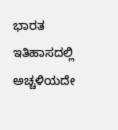ಭಾರತ ಇತಿಹಾಸದಲ್ಲಿ ಅಚ್ಚಳಿಯದೇ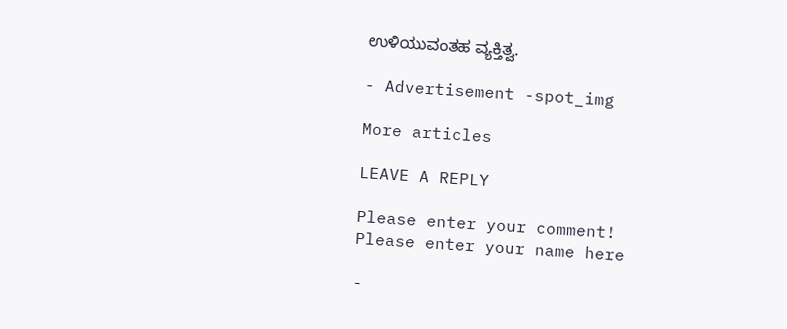ಉಳಿಯುವಂತಹ ವ್ಯಕ್ತಿತ್ವ.

- Advertisement -spot_img

More articles

LEAVE A REPLY

Please enter your comment!
Please enter your name here

-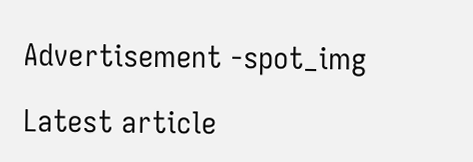Advertisement -spot_img

Latest article